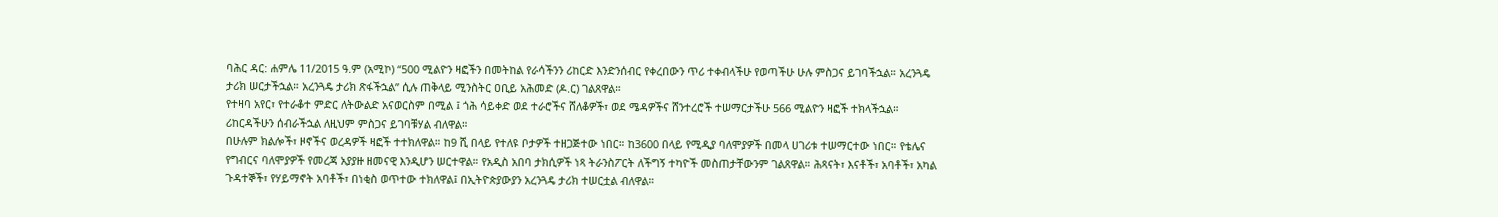ባሕር ዳር: ሐምሌ 11/2015 ዓ.ም (አሚኮ) “500 ሚልዮን ዛፎችን በመትከል የራሳችንን ሪከርድ እንድንሰብር የቀረበውን ጥሪ ተቀብላችሁ የወጣችሁ ሁሉ ምስጋና ይገባችኋል። አረንጓዴ ታሪክ ሠርታችኋል። አረንጓዴ ታሪክ ጽፋችኋል” ሲሉ ጠቅላይ ሚንስትር ዐቢይ አሕመድ (ዶ.ር) ገልጸዋል።
የተዛባ አየር፣ የተራቆተ ምድር ለትውልድ አናወርስም በሚል ፤ ጎሕ ሳይቀድ ወደ ተራሮችና ሸለቆዎች፣ ወደ ሜዳዎችና ሸንተረሮች ተሠማርታችሁ 566 ሚልዮን ዛፎች ተክላችኋል። ሪከርዳችሁን ሰብራችኋል ለዚህም ምስጋና ይገባቹሃል ብለዋል።
በሁሉም ክልሎች፣ ዞኖችና ወረዳዎች ዛፎች ተተክለዋል። ከ9 ሺ በላይ የተለዩ ቦታዎች ተዘጋጅተው ነበር። ከ3600 በላይ የሚዲያ ባለሞያዎች በመላ ሀገሪቱ ተሠማርተው ነበር። የቴሌና የግብርና ባለሞያዎች የመረጃ አያያዙ ዘመናዊ እንዲሆን ሠርተዋል። የአዲስ አበባ ታክሲዎች ነጻ ትራንስፖርት ለችግኝ ተካዮች መስጠታቸውንም ገልጸዋል። ሕጻናት፣ እናቶች፣ አባቶች፣ አካል ጉዳተኞች፣ የሃይማኖት አባቶች፣ በነቂስ ወጥተው ተክለዋል፤ በኢትዮጵያውያን አረንጓዴ ታሪክ ተሠርቷል ብለዋል።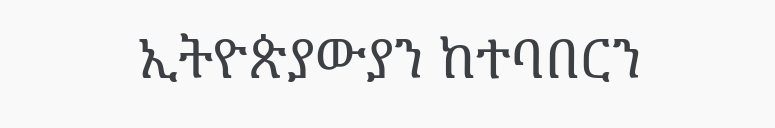ኢትዮጵያውያን ከተባበርን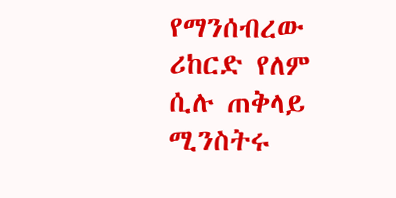የማንሰብረው ሪከርድ የለም ሲሉ ጠቅላይ ሚንስትሩ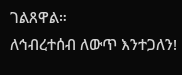ገልጸዋል።
ለኅብረተሰብ ለውጥ እንተጋለን!